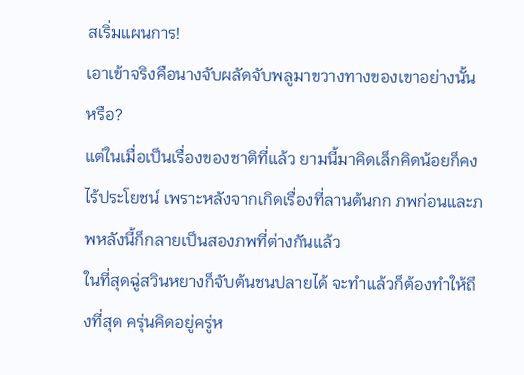สเริ่มแผนการ!
เอาเข้าจริงคือนางจับผลัดจับพลูมาขวางทางของเขาอย่างนั้นหรือ?
แต่ในเมื่อเป็นเรื่องของชาติที่แล้ว ยามนี้มาคิดเล็กคิดน้อยก็คงไร้ประโยชน์ เพราะหลังจากเกิดเรื่องที่ลานต้นกก ภพก่อนและภพหลังนี้ก็กลายเป็นสองภพที่ต่างกันแล้ว
ในที่สุดฉู่สวินหยางก็จับต้นชนปลายได้ จะทำแล้วก็ต้องทำให้ถึงที่สุด ครุ่นคิดอยู่ครู่ห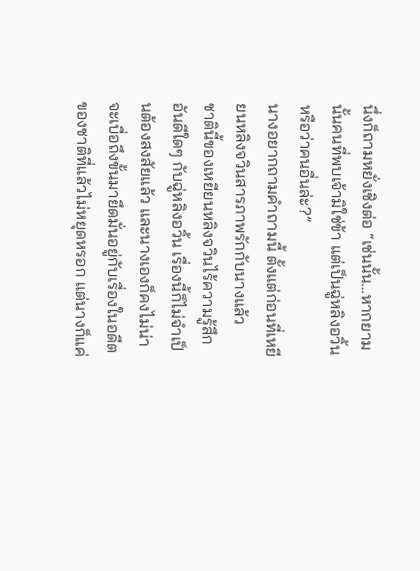นึ่งก็ถามหยั่งเชิงต่อ “เช่นนั้น…หากยามนั้นคนที่พบเจ้ามิใช่ข้า แต่เป็นฉู่หลิงอวิ้นหรือว่าคนอื่นล่ะ?”
นางอยากถามคำถามนี้ ตั้งแต่ก่อนที่เหยียนหลิงจวินสารภาพรักกับนางแล้ว
ชาตินี้ของเหยียนหลิงจวินไร้ความรู้สึกอันดีใดๆ กับฉู่หลิงอวิ้น เรื่องนี้ก็ไม่จำเป็นต้องสงสัยแล้ว และนางเองก็คงไม่น่าจะเบื่อถึงขั้นมายึดมั่นอยู่กับเรื่องในอดีตของชาติที่แล้วไม่หยุดหรอก แต่นางก็แค่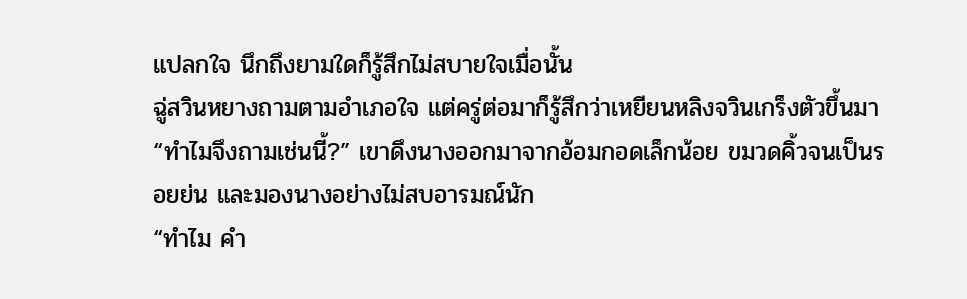แปลกใจ นึกถึงยามใดก็รู้สึกไม่สบายใจเมื่อนั้น
ฉู่สวินหยางถามตามอำเภอใจ แต่ครู่ต่อมาก็รู้สึกว่าเหยียนหลิงจวินเกร็งตัวขึ้นมา
“ทำไมจึงถามเช่นนี้?” เขาดึงนางออกมาจากอ้อมกอดเล็กน้อย ขมวดคิ้วจนเป็นรอยย่น และมองนางอย่างไม่สบอารมณ์นัก
“ทำไม คำ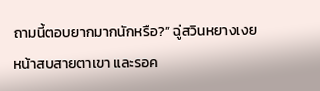ถามนี้ตอบยากมากนักหรือ?” ฉู่สวินหยางเงยหน้าสบสายตาเขา และรอค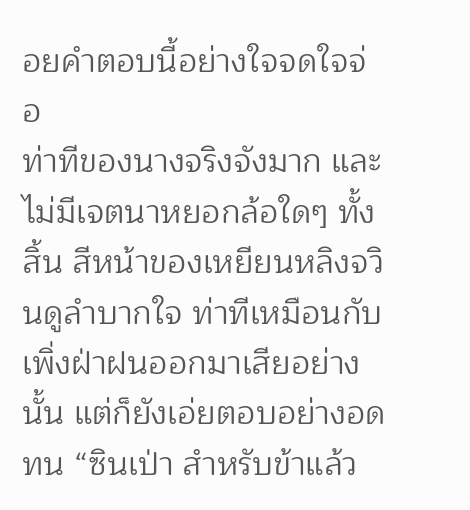อยคำตอบนี้อย่างใจจดใจจ่อ
ท่าทีของนางจริงจังมาก และไม่มีเจตนาหยอกล้อใดๆ ทั้งสิ้น สีหน้าของเหยียนหลิงจวินดูลำบากใจ ท่าทีเหมือนกับเพิ่งฝ่าฝนออกมาเสียอย่างนั้น แต่ก็ยังเอ่ยตอบอย่างอดทน “ซินเป่า สำหรับข้าแล้ว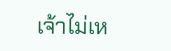เจ้าไม่เห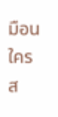มือนใคร ส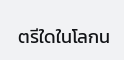ตรีใดในโลกน